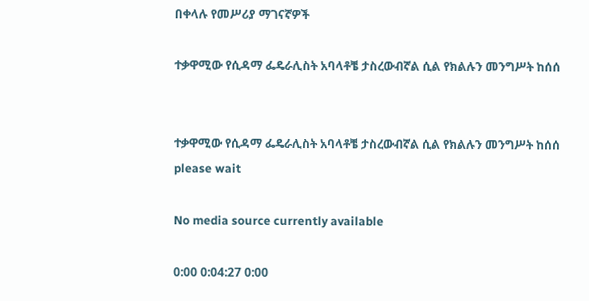በቀላሉ የመሥሪያ ማገናኛዎች

ተቃዋሚው የሲዳማ ፌዴራሊስት አባላቶቼ ታስረውብኛል ሲል የክልሉን መንግሥት ከሰሰ


ተቃዋሚው የሲዳማ ፌዴራሊስት አባላቶቼ ታስረውብኛል ሲል የክልሉን መንግሥት ከሰሰ
please wait

No media source currently available

0:00 0:04:27 0:00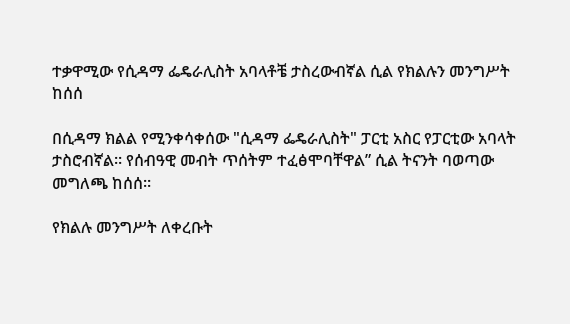ተቃዋሚው የሲዳማ ፌዴራሊስት አባላቶቼ ታስረውብኛል ሲል የክልሉን መንግሥት ከሰሰ

በሲዳማ ክልል የሚንቀሳቀሰው "ሲዳማ ፌዴራሊስት" ፓርቲ አስር የፓርቲው አባላት ታስሮብኛል። የሰብዓዊ መብት ጥሰትም ተፈፅሞባቸዋል” ሲል ትናንት ባወጣው መግለጫ ከሰሰ።

የክልሉ መንግሥት ለቀረቡት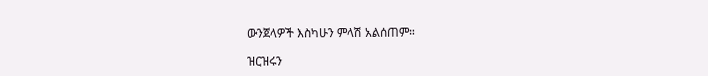ውንጀላዎች እስካሁን ምላሽ አልሰጠም።

ዝርዝሩን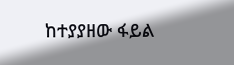ከተያያዘው ፋይል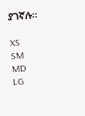ያገኛሉ።

XS
SM
MD
LG